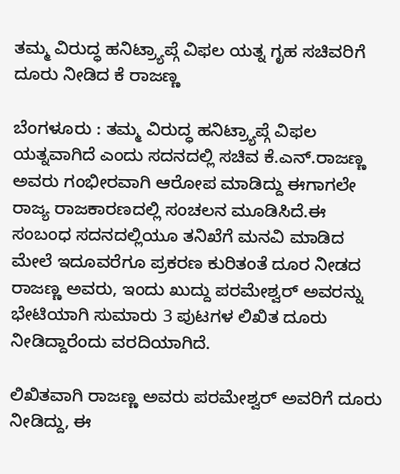ತಮ್ಮ ವಿರುದ್ಧ ಹನಿಟ್ರ್ಯಾಪ್ಗೆ ವಿಫಲ ಯತ್ನ ಗೃಹ ಸಚಿವರಿಗೆ ದೂರು ನೀಡಿದ ಕೆ ರಾಜ‍ಣ್ಣ

ಬೆಂಗಳೂರು : ತಮ್ಮ ವಿರುದ್ಧ ಹನಿಟ್ರ್ಯಾಪ್ಗೆ ವಿಫಲ ಯತ್ನವಾಗಿದೆ ಎಂದು ಸದನದಲ್ಲಿ ಸಚಿವ ಕೆ.ಎನ್.ರಾಜಣ್ಣ ಅವರು ಗಂಭೀರವಾಗಿ ಆರೋಪ ಮಾಡಿದ್ದು ಈಗಾಗಲೇ ರಾಜ್ಯ ರಾಜಕಾರಣದಲ್ಲಿ ಸಂಚಲನ ಮೂಡಿಸಿದೆ.ಈ ಸಂಬಂಧ ಸದನದಲ್ಲಿಯೂ ತನಿಖೆಗೆ ಮನವಿ ಮಾಡಿದ ಮೇಲೆ ಇದೂವರೆಗೂ ಪ್ರಕರಣ ಕುರಿತಂತೆ ದೂರ ನೀಡದ ರಾಜಣ್ಣ ಅವರು, ಇಂದು ಖುದ್ದು ಪರಮೇಶ್ವರ್ ಅವರನ್ನು ಭೇಟಿಯಾಗಿ ಸುಮಾರು 3 ಪುಟಗಳ ಲಿಖಿತ ದೂರು ನೀಡಿದ್ದಾರೆಂದು ವರದಿಯಾಗಿದೆ.

ಲಿಖಿತವಾಗಿ ರಾಜಣ್ಣ ಅವರು ಪರಮೇಶ್ವರ್ ಅವರಿಗೆ ದೂರು ನೀಡಿದ್ದು, ಈ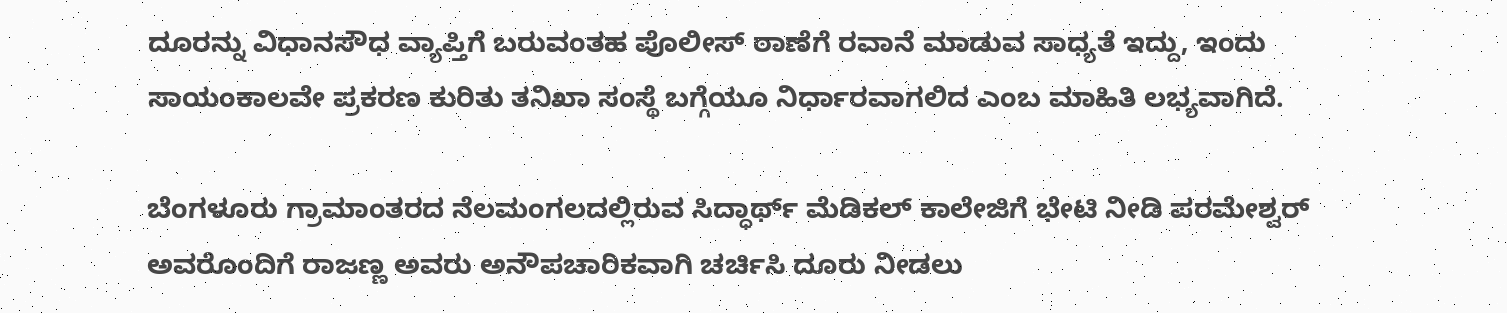ದೂರನ್ನು ವಿಧಾನಸೌಧ ವ್ಯಾಪ್ತಿಗೆ ಬರುವಂತಹ ಪೊಲೀಸ್ ಠಾಣೆಗೆ ರವಾನೆ ಮಾಡುವ ಸಾಧ್ಯತೆ ಇದ್ದು, ಇಂದು ಸಾಯಂಕಾಲವೇ ಪ್ರಕರಣ ಕುರಿತು ತನಿಖಾ ಸಂಸ್ಥೆ ಬಗ್ಗೆಯೂ ನಿರ್ಧಾರವಾಗಲಿದ ಎಂಬ ಮಾಹಿತಿ ಲಭ್ಯವಾಗಿದೆ.

ಬೆಂಗಳೂರು ಗ್ರಾಮಾಂತರದ ನೆಲಮಂಗಲದಲ್ಲಿರುವ ಸಿದ್ಧಾರ್ಥ್ ಮೆಡಿಕಲ್ ಕಾಲೇಜಿಗೆ ಭೇಟಿ ನೀಡಿ ಪರಮೇಶ್ವರ್ ಅವರೊಂದಿಗೆ ರಾಜಣ್ಣ ಅವರು ಅನೌಪಚಾರಿಕವಾಗಿ ಚರ್ಚಿಸಿ ದೂರು ನೀಡಲು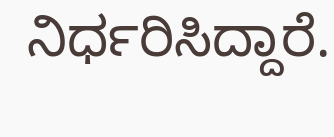ನಿರ್ಧರಿಸಿದ್ದಾರೆ.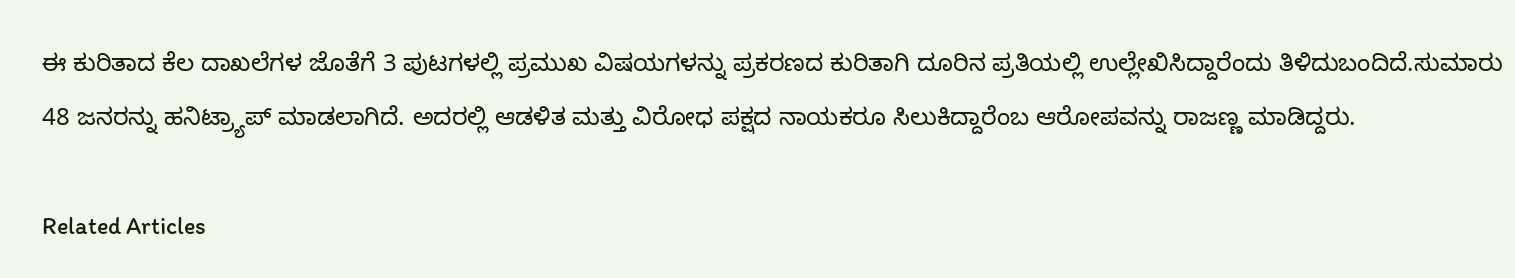ಈ ಕುರಿತಾದ ಕೆಲ ದಾಖಲೆಗಳ ಜೊತೆಗೆ 3 ಪುಟಗಳಲ್ಲಿ ಪ್ರಮುಖ ವಿಷಯಗಳನ್ನು ಪ್ರಕರಣದ ಕುರಿತಾಗಿ ದೂರಿನ ಪ್ರತಿಯಲ್ಲಿ ಉಲ್ಲೇಖಿಸಿದ್ದಾರೆಂದು ತಿಳಿದುಬಂದಿದೆ.ಸುಮಾರು 48 ಜನರನ್ನು ಹನಿಟ್ರ್ಯಾಪ್ ಮಾಡಲಾಗಿದೆ. ಅದರಲ್ಲಿ ಆಡಳಿತ ಮತ್ತು ವಿರೋಧ ಪಕ್ಷದ ನಾಯಕರೂ ಸಿಲುಕಿದ್ದಾರೆಂಬ ಆರೋಪವನ್ನು ರಾಜಣ್ಣ ಮಾಡಿದ್ದರು.

Related Articles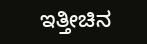ಇತ್ತೀಚಿನ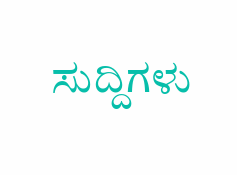ಸುದ್ದಿಗಳು